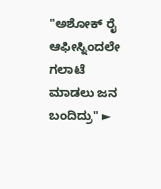"ಅಶೋಕ್ ರೈ ಆಫೀಸ್ನಿಂದಲೇ ಗಲಾಟೆ ಮಾಡಲು ಜನ ಬಂದಿದ್ರು" ►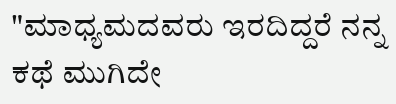"ಮಾಧ್ಯಮದವರು ಇರದಿದ್ದರೆ ನನ್ನ ಕಥೆ ಮುಗಿದೇ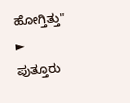ಹೋಗ್ತಿತ್ತು" ► ಪುತ್ತೂರು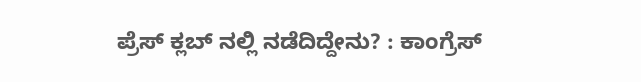ಪ್ರೆಸ್ ಕ್ಲಬ್ ನಲ್ಲಿ ನಡೆದಿದ್ದೇನು? : ಕಾಂಗ್ರೆಸ್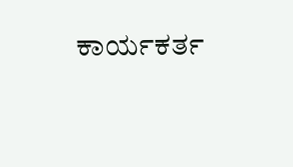ಕಾರ್ಯಕರ್ತ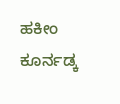ಹಕೀಂ ಕೂರ್ನಡ್ಕ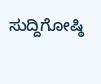ಸುದ್ದಿಗೋಷ್ಠಿ